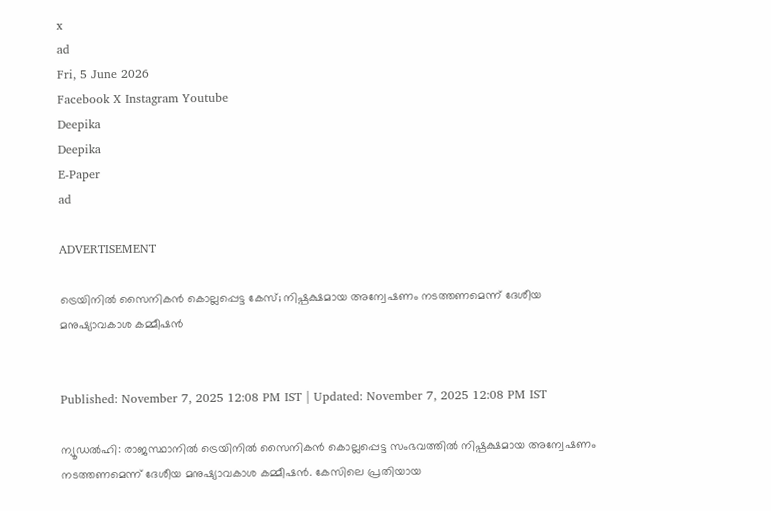x
ad
Fri, 5 June 2026
Facebook X Instagram Youtube
Deepika
Deepika
E-Paper
ad

ADVERTISEMENT

ട്രെയിനിൽ സൈനികൻ കൊല്ലപ്പെട്ട കേസ്; നിഷ്പക്ഷമായ അന്വേഷണം നടത്തണമെന്ന് ദേശീയ മനുഷ്യാവകാശ കമ്മീഷൻ


Published: November 7, 2025 12:08 PM IST | Updated: November 7, 2025 12:08 PM IST

ന്യൂഡൽഹി: രാജസ്ഥാനിൽ ട്രെയിനിൽ സൈനികൻ കൊല്ലപ്പെട്ട സംഭവത്തിൽ നിഷ്പക്ഷമായ അന്വേഷണം നടത്തണമെന്ന് ദേശീയ മനുഷ്യാവകാശ കമ്മീഷൻ. കേസിലെ പ്രതിയായ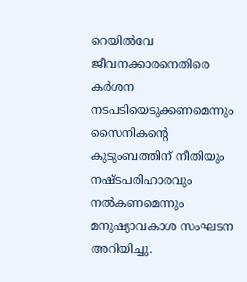റെയിൽവേ ജീവനക്കാരനെതിരെ കർശന നടപടിയെടുക്കണമെന്നും സൈനികന്‍റെ കുടുംബത്തിന് നീതിയും നഷ്ടപരിഹാരവും നൽകണമെന്നും മനുഷ്യാവകാശ സംഘടന അറിയിച്ചു.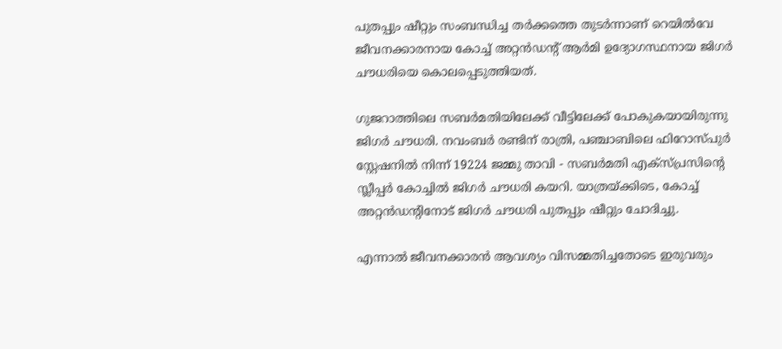പുതപ്പും ഷീറ്റും സംബന്ധിച്ച തർക്കത്തെ തുടർന്നാണ് റെയിൽവേ ജീവനക്കാരനായ കോച്ച് അറ്റൻഡന്‍റ് ആർമി ഉദ്യോഗസ്ഥനായ ജിഗർ ചൗധരിയെ കൊലപ്പെടുത്തിയത്.

ഗുജറാത്തിലെ സബർമതിയിലേക്ക് വീട്ടിലേക്ക് പോകുകയായിരുന്നു ജിഗർ ചൗധരി. നവംബർ രണ്ടിന് രാത്രി, പഞ്ചാബിലെ ഫിറോസ്പുർ സ്റ്റേഷനിൽ നിന്ന് 19224 ജമ്മു താവി - സബർമതി എക്സ്പ്രസിന്‍റെ സ്ലീപ്പർ കോച്ചിൽ ജിഗർ ചൗധരി കയറി. യാത്രയ്ക്കിടെ, കോച്ച് അറ്റൻഡന്‍റിനോട് ജിഗർ ചൗധരി പുതപ്പും ഷീറ്റും ചോദിച്ചു.

എന്നാൽ ജീവനക്കാരൻ ആവശ്യം വിസമ്മതിച്ചതോടെ ഇരുവരും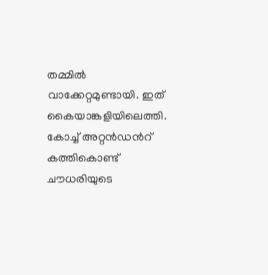തമ്മിൽ വാക്കേറ്റമുണ്ടായി. ഇത് കൈയാങ്കളിയിലെത്തി. കോച്ച് അറ്റൻഡന്‍റ് കത്തികൊണ്ട് ചൗധരിയുടെ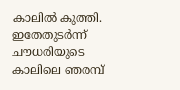കാലിൽ കുത്തി. ഇതേതുടർന്ന് ചൗധരിയുടെ കാലിലെ ഞരമ്പ്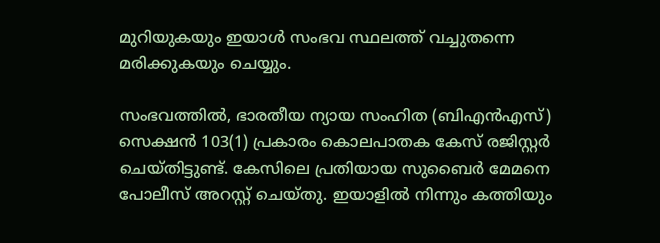മുറിയുകയും ഇയാൾ സംഭവ സ്ഥലത്ത് വച്ചുതന്നെ മരിക്കുകയും ചെയ്യും.

സംഭവത്തിൽ, ഭാരതീയ ന്യായ സംഹിത (ബിഎൻഎസ്) സെക്ഷൻ 103(1) പ്രകാരം കൊലപാതക കേസ് രജിസ്റ്റർ ചെയ്തിട്ടുണ്ട്. കേസിലെ പ്രതിയായ സുബൈർ മേമനെ പോലീസ് അറസ്റ്റ് ചെയ്തു. ഇയാളിൽ നിന്നും കത്തിയും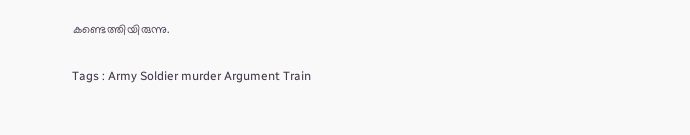കണ്ടെത്തിയിരുന്നു.

Tags : Army Soldier murder Argument Train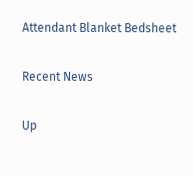Attendant Blanket Bedsheet

Recent News

Up